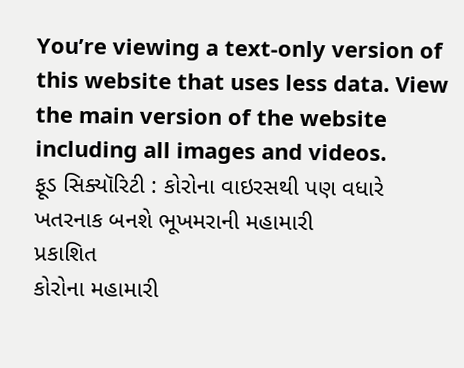You’re viewing a text-only version of this website that uses less data. View the main version of the website including all images and videos.
ફૂડ સિક્યૉરિટી : કોરોના વાઇરસથી પણ વધારે ખતરનાક બનશે ભૂખમરાની મહામારી
પ્રકાશિત
કોરોના મહામારી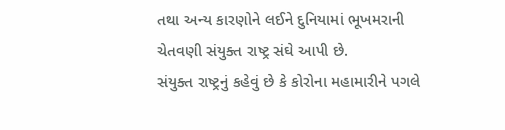તથા અન્ય કારણોને લઈને દુનિયામાં ભૂખમરાની ચેતવણી સંયુક્ત રાષ્ટ્ર સંઘે આપી છે.
સંયુક્ત રાષ્ટ્રનું કહેવું છે કે કોરોના મહામારીને પગલે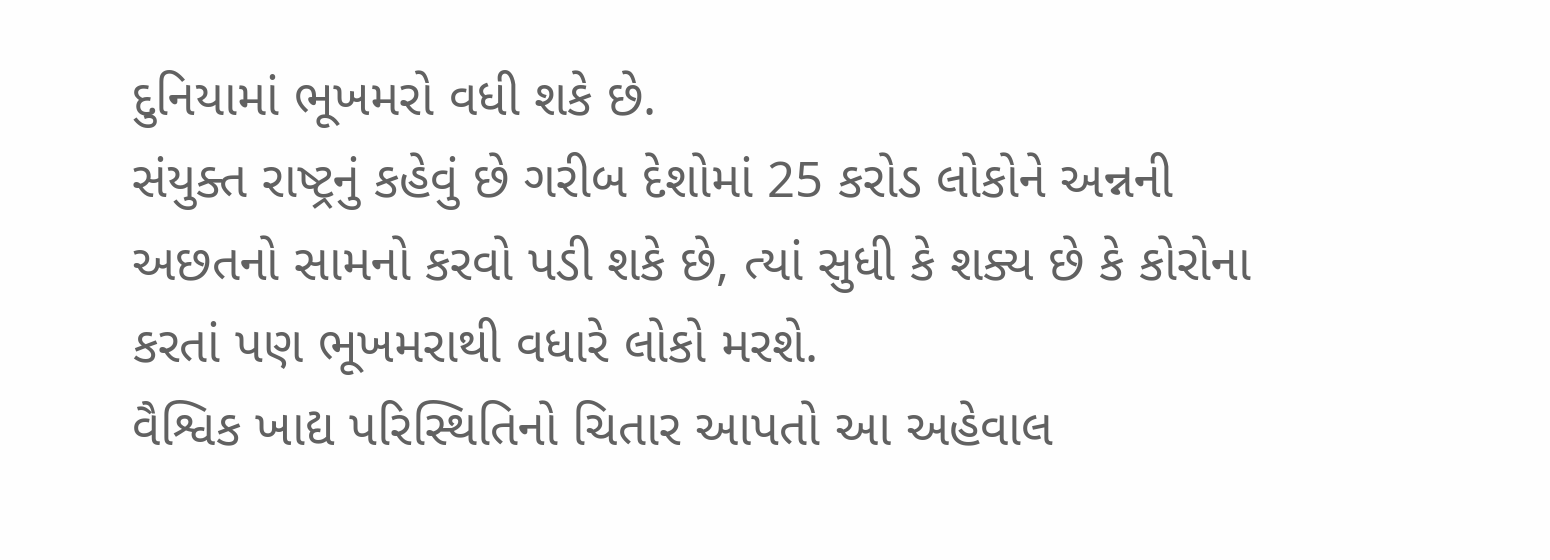દુનિયામાં ભૂખમરો વધી શકે છે.
સંયુક્ત રાષ્ટ્રનું કહેવું છે ગરીબ દેશોમાં 25 કરોડ લોકોને અન્નની અછતનો સામનો કરવો પડી શકે છે, ત્યાં સુધી કે શક્ય છે કે કોરોના કરતાં પણ ભૂખમરાથી વધારે લોકો મરશે.
વૈશ્વિક ખાદ્ય પરિસ્થિતિનો ચિતાર આપતો આ અહેવાલ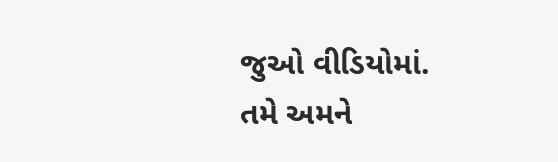જુઓ વીડિયોમાં.
તમે અમને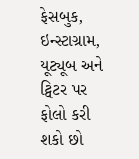ફેસબુક, ઇન્સ્ટાગ્રામ, યૂટ્યૂબ અને ટ્વિટર પર ફોલો કરી શકો છો